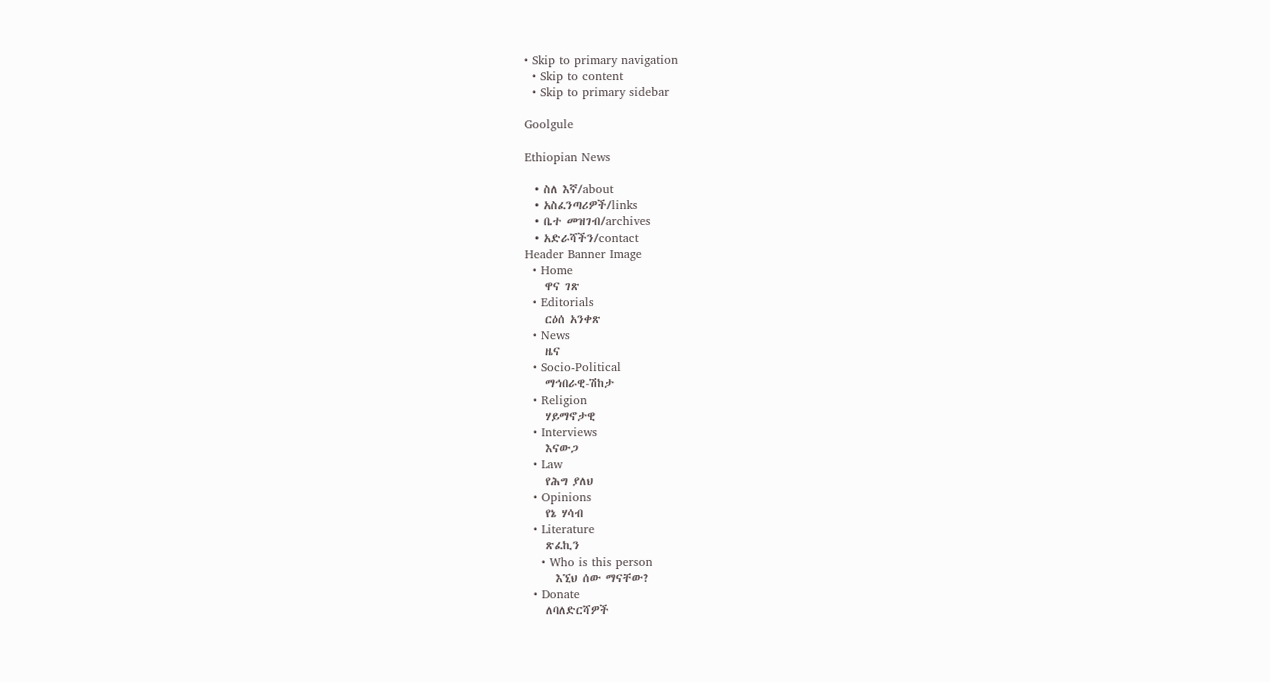• Skip to primary navigation
  • Skip to content
  • Skip to primary sidebar

Goolgule

Ethiopian News

  • ስለ እኛ/about
  • አስፈንጣሪዎች/links
  • ቤተ መዝገብ/archives
  • አድራሻችን/contact
Header Banner Image
  • Home
    ዋና ገጽ
  • Editorials
    ርዕሰ አንቀጽ
  • News
    ዜና
  • Socio-Political
    ማኅበራዊ-ሽከታ
  • Religion
    ሃይማኖታዊ
  • Interviews
    እናውጋ
  • Law
    የሕግ ያለህ
  • Opinions
    የኔ ሃሳብ
  • Literature
    ጽፈኪን
    • Who is this person
      እኚህ ሰው ማናቸው?
  • Donate
    ለባለድርሻዎች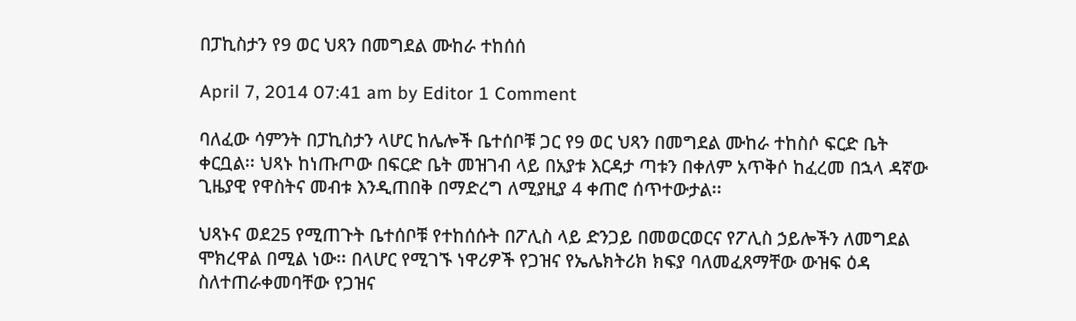በፓኪስታን የ9 ወር ህጻን በመግደል ሙከራ ተከሰሰ

April 7, 2014 07:41 am by Editor 1 Comment

ባለፈው ሳምንት በፓኪስታን ላሆር ከሌሎች ቤተሰቦቹ ጋር የ9 ወር ህጻን በመግደል ሙከራ ተከስሶ ፍርድ ቤት ቀርቧል፡፡ ህጻኑ ከነጡጦው በፍርድ ቤት መዝገብ ላይ በአያቱ እርዳታ ጣቱን በቀለም አጥቅሶ ከፈረመ በኋላ ዳኛው ጊዜያዊ የዋስትና መብቱ እንዲጠበቅ በማድረግ ለሚያዚያ 4 ቀጠሮ ሰጥተውታል፡፡

ህጻኑና ወደ25 የሚጠጉት ቤተሰቦቹ የተከሰሱት በፖሊስ ላይ ድንጋይ በመወርወርና የፖሊስ ኃይሎችን ለመግደል ሞክረዋል በሚል ነው፡፡ በላሆር የሚገኙ ነዋሪዎች የጋዝና የኤሌክትሪክ ክፍያ ባለመፈጸማቸው ውዝፍ ዕዳ ስለተጠራቀመባቸው የጋዝና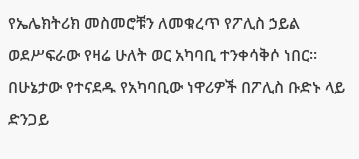የኤሌክትሪክ መስመሮቹን ለመቁረጥ የፖሊስ ኃይል ወደሥፍራው የዛሬ ሁለት ወር አካባቢ ተንቀሳቅሶ ነበር፡፡ በሁኔታው የተናደዱ የአካባቢው ነዋሪዎች በፖሊስ ቡድኑ ላይ ድንጋይ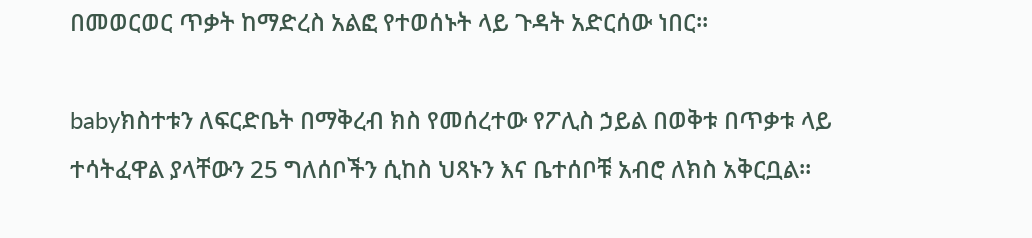በመወርወር ጥቃት ከማድረስ አልፎ የተወሰኑት ላይ ጉዳት አድርሰው ነበር፡፡

babyክስተቱን ለፍርድቤት በማቅረብ ክስ የመሰረተው የፖሊስ ኃይል በወቅቱ በጥቃቱ ላይ ተሳትፈዋል ያላቸውን 25 ግለሰቦችን ሲከስ ህጻኑን እና ቤተሰቦቹ አብሮ ለክስ አቅርቧል፡፡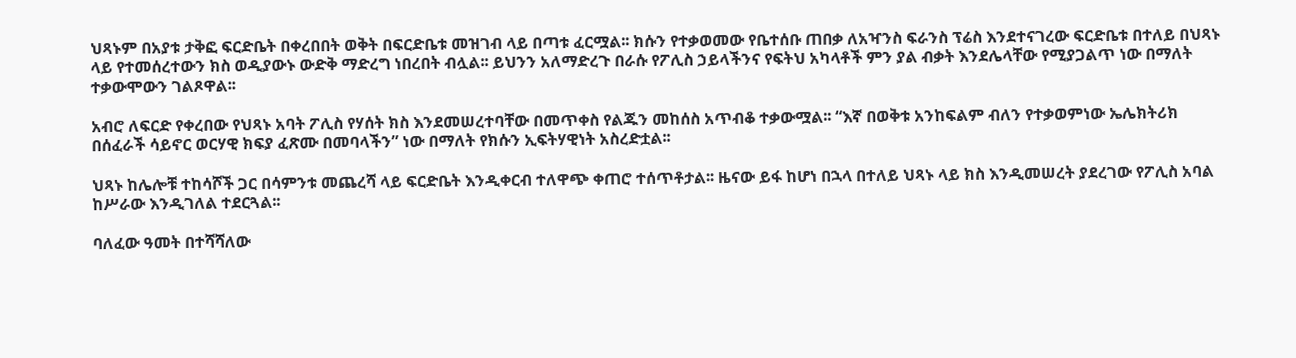ህጻኑም በአያቱ ታቅፎ ፍርድቤት በቀረበበት ወቅት በፍርድቤቱ መዝገብ ላይ በጣቱ ፈርሟል፡፡ ክሱን የተቃወመው የቤተሰቡ ጠበቃ ለአዣንስ ፍራንስ ፕሬስ እንደተናገረው ፍርድቤቱ በተለይ በህጻኑ ላይ የተመሰረተውን ክስ ወዲያውኑ ውድቅ ማድረግ ነበረበት ብሏል፡፡ ይህንን አለማድረጉ በራሱ የፖሊስ ኃይላችንና የፍትህ አካላቶች ምን ያል ብቃት እንደሌላቸው የሚያጋልጥ ነው በማለት ተቃውሞውን ገልጾዋል፡፡

አብሮ ለፍርድ የቀረበው የህጻኑ አባት ፖሊስ የሃሰት ክስ እንደመሠረተባቸው በመጥቀስ የልጁን መከሰስ አጥብቆ ተቃውሟል፡፡ “እኛ በወቅቱ አንከፍልም ብለን የተቃወምነው ኤሌክትሪክ በሰፈራች ሳይኖር ወርሃዊ ክፍያ ፈጽሙ በመባላችን” ነው በማለት የክሱን ኢፍትሃዊነት አስረድቷል፡፡

ህጻኑ ከሌሎቹ ተከሳሾች ጋር በሳምንቱ መጨረሻ ላይ ፍርድቤት እንዲቀርብ ተለዋጭ ቀጠሮ ተሰጥቶታል፡፡ ዜናው ይፋ ከሆነ በኋላ በተለይ ህጻኑ ላይ ክስ እንዲመሠረት ያደረገው የፖሊስ አባል ከሥራው እንዲገለል ተደርጓል፡፡

ባለፈው ዓመት በተሻሻለው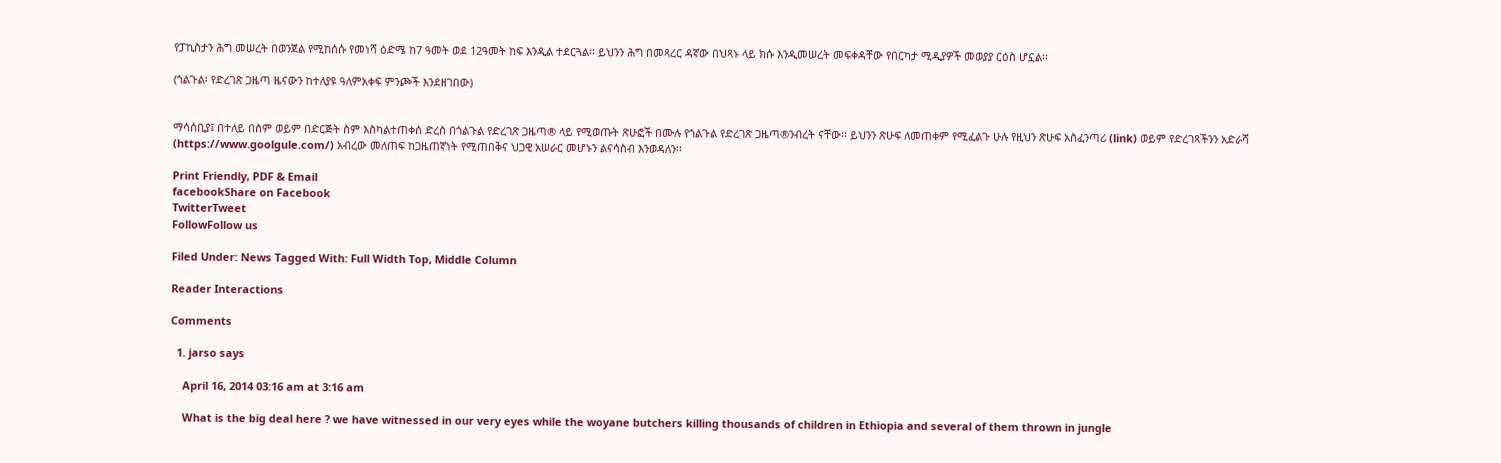የፓኪስታን ሕግ መሠረት በወንጀል የሚከሰሱ የመነሻ ዕድሜ ከ7 ዓመት ወደ 12ዓመት ከፍ እንዲል ተደርጓል፡፡ ይህንን ሕግ በመጻረር ዳኛው በህጻኑ ላይ ክሱ እንዲመሠረት መፍቀዳቸው የበርካታ ሚዲያዎች መወያያ ርዕስ ሆኗል፡፡

(ጎልጉል፡ የድረገጽ ጋዜጣ ዜናውን ከተለያዩ ዓለምአቀፍ ምንጮች እንደዘገበው)


ማሳሰቢያ፤ በተለይ በስም ወይም በድርጅት ስም እስካልተጠቀሰ ድረስ በጎልጉል የድረገጽ ጋዜጣ® ላይ የሚወጡት ጽሁፎች በሙሉ የጎልጉል የድረገጽ ጋዜጣ®ንብረት ናቸው፡፡ ይህንን ጽሁፍ ለመጠቀም የሚፈልጉ ሁሉ የዚህን ጽሁፍ አስፈንጣሪ (link) ወይም የድረገጻችንን አድራሻ (https://www.goolgule.com/) አብረው መለጠፍ ከጋዜጠኛነት የሚጠበቅና ህጋዊ አሠራር መሆኑን ልናሳስብ እንወዳለን፡፡

Print Friendly, PDF & Email
facebookShare on Facebook
TwitterTweet
FollowFollow us

Filed Under: News Tagged With: Full Width Top, Middle Column

Reader Interactions

Comments

  1. jarso says

    April 16, 2014 03:16 am at 3:16 am

    What is the big deal here ? we have witnessed in our very eyes while the woyane butchers killing thousands of children in Ethiopia and several of them thrown in jungle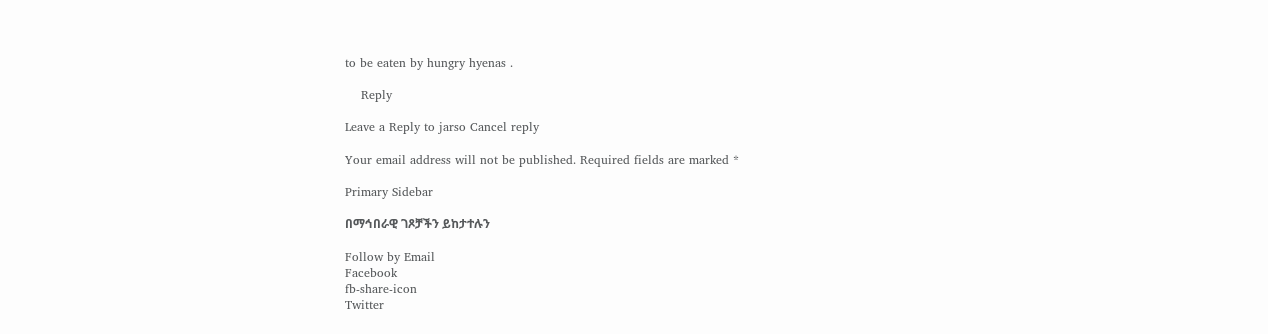to be eaten by hungry hyenas .

    Reply

Leave a Reply to jarso Cancel reply

Your email address will not be published. Required fields are marked *

Primary Sidebar

በማኅበራዊ ገጾቻችን ይከታተሉን

Follow by Email
Facebook
fb-share-icon
Twitter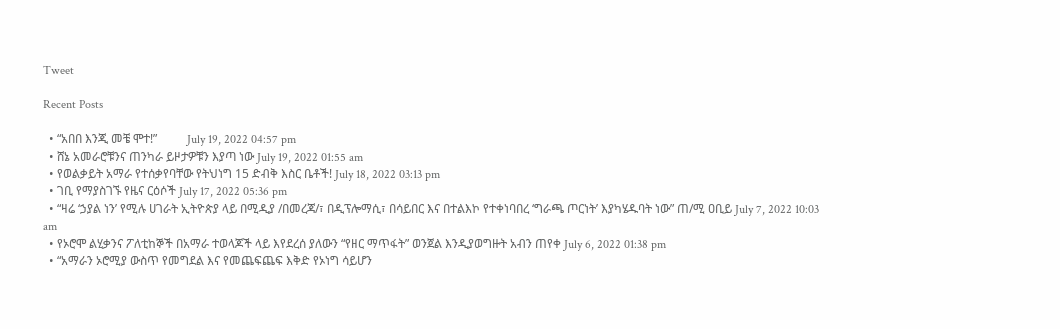Tweet

Recent Posts

  • “አበበ እንጂ መቼ ሞተ!”          July 19, 2022 04:57 pm
  • ሸኔ አመራሮቹንና ጠንካራ ይዞታዎቹን እያጣ ነው July 19, 2022 01:55 am
  • የወልቃይት አማራ የተሰቃየባቸው የትህነግ 15 ድብቅ እስር ቤቶች! July 18, 2022 03:13 pm
  • ገቢ የማያስገኙ የዜና ርዕሶች July 17, 2022 05:36 pm
  • “ዛሬ ‘ኃያል ነን’ የሚሉ ሀገራት ኢትዮጵያ ላይ በሚዲያ /በመረጃ/፣ በዲፕሎማሲ፣ በሳይበር እና በተልእኮ የተቀነባበረ ‘ግራጫ ጦርነት’ እያካሄዱባት ነው” ጠ/ሚ ዐቢይ July 7, 2022 10:03 am
  • የኦሮሞ ልሂቃንና ፖለቲከኞች በአማራ ተወላጆች ላይ እየደረሰ ያለውን “የዘር ማጥፋት” ወንጀል እንዲያወግዙት አብን ጠየቀ July 6, 2022 01:38 pm
  • “አማራን ኦሮሚያ ውስጥ የመግደል እና የመጨፍጨፍ እቅድ የኦነግ ሳይሆን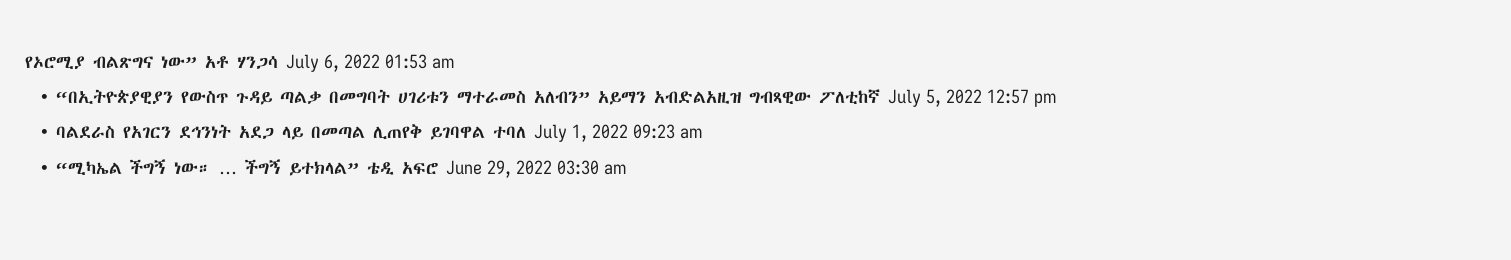የኦሮሚያ ብልጽግና ነው” አቶ ሃንጋሳ July 6, 2022 01:53 am
  • “በኢትዮጵያዊያን የውስጥ ጉዳይ ጣልቃ በመግባት ሀገሪቱን ማተራመስ አለብን” አይማን አብድልአዚዝ ግብጻዊው ፖለቲከኛ July 5, 2022 12:57 pm
  • ባልደራስ የአገርን ደኅንነት አደጋ ላይ በመጣል ሊጠየቅ ይገባዋል ተባለ July 1, 2022 09:23 am
  • “ሚካኤል ችግኝ ነው። … ችግኝ ይተክላል” ቴዲ አፍሮ June 29, 2022 03:30 am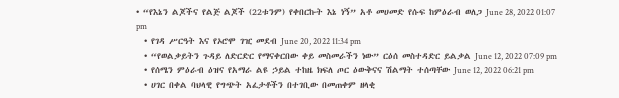• “የእኔን ልጆችና የልጅ ልጆች (22ቱንም) የቀበርኩት እኔ ነኝ” አቶ መሀመድ የሱፍ ከምዕራብ ወለጋ June 28, 2022 01:07 pm
  • የገዳ ሥርዓት እና የኦሮሞ ገዢ መደብ June 20, 2022 11:34 pm
  • “የወልቃይትን ጉዳይ ለድርድር የማናቀርበው ቀይ መስመራችን ነው” ርዕሰ መስተዳድር ይልቃል June 12, 2022 07:09 pm
  • የሰሜን ምዕራብ ዕዝና የአማራ ልዩ ኃይል ተከዜ ክፍለ ጦር ዕውቅናና ሽልማት ተሰጣቸው June 12, 2022 06:21 pm
  • ሀገር በቀል ባህላዊ የግጭት አፈታቶችን በተገቢው በመጠቀም ዘላቂ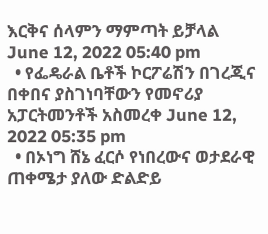እርቅና ሰላምን ማምጣት ይቻላል June 12, 2022 05:40 pm
  • የፌዴራል ቤቶች ኮርፖሬሽን በገረጂና በቀበና ያስገነባቸውን የመኖሪያ አፓርትመንቶች አስመረቀ June 12, 2022 05:35 pm
  • በኦነግ ሸኔ ፈርሶ የነበረውና ወታደራዊ ጠቀሜታ ያለው ድልድይ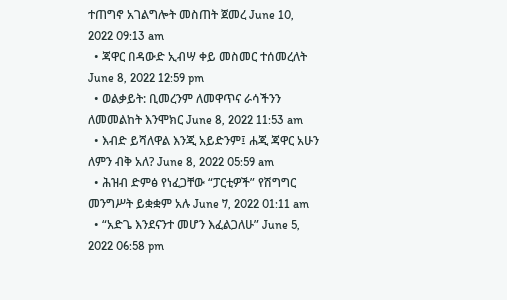ተጠግኖ አገልግሎት መስጠት ጀመረ June 10, 2022 09:13 am
  • ጃዋር በዳውድ ኢብሣ ቀይ መስመር ተሰመረለት June 8, 2022 12:59 pm
  • ወልቃይት: ቢመረንም ለመዋጥና ራሳችንን ለመመልከት እንሞክር June 8, 2022 11:53 am
  • እብድ ይሻለዋል እንጂ አይድንም፤ ሐጂ ጃዋር አሁን ለምን ብቅ አለ? June 8, 2022 05:59 am
  • ሕዝብ ድምፅ የነፈጋቸው “ፓርቲዎች” የሽግግር መንግሥት ይቋቋም አሉ June 7, 2022 01:11 am
  • “አድጌ እንደናንተ መሆን እፈልጋለሁ” June 5, 2022 06:58 pm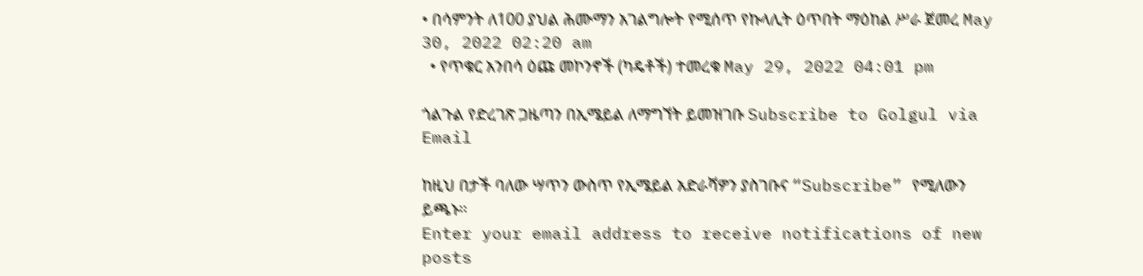• በሳምንት ለ100 ያህል ሕሙማን አገልግሎት የሚሰጥ የኩላሊት ዕጥበት ማዕከል ሥራ ጀመረ May 30, 2022 02:20 am
  • የጥቁር አንበሳ ዕጩ መኮንኖች (ካዴቶች) ተመረቁ May 29, 2022 04:01 pm

ጎልጉል የድረገጽ ጋዜጣን በኢሜይል ለማግኘት ይመዝገቡ Subscribe to Golgul via Email

ከዚህ በታች ባለው ሣጥን ውስጥ የኢሜይል አድራሻዎን ያስገቡና “Subscribe” የሚለውን ይጫኑ፡፡
Enter your email address to receive notifications of new posts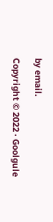by email.

Copyright © 2022 · Goolgule